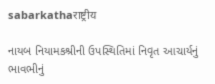sabarkathaराष्ट्रीय

નાયબ નિયામકશ્રીની ઉપસ્થિતિમાં નિવૃત આચાર્યનું ભાવભીનું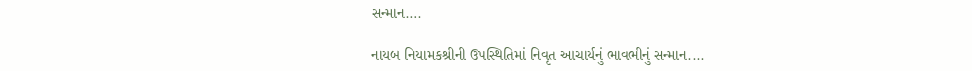સન્માન….

નાયબ નિયામકશ્રીની ઉપસ્થિતિમાં નિવૃત આચાર્યનું ભાવભીનું સન્માન....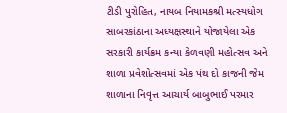ટીડી પુરોહિત, નાયબ નિયામકશ્રી મત્સ્યધોગ સાબરકાંઠાના અધ્યક્ષસ્થાને યોજાયેલા એક સરકારી કાર્યક્રમ કન્યા કેળવણી મહોત્સવ અને શાળા પ્રવેશોત્સવમાં એક પંથ દો કાજની જેમ શાળાના નિવૃત્ત આચાર્ય બાબુભાઈ પરમાર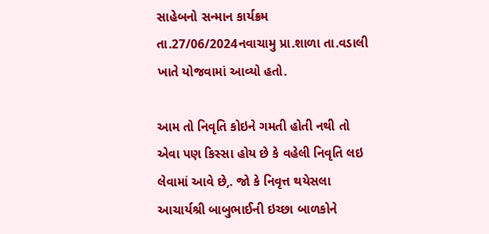સાહેબનો સન્માન કાર્યક્રમ તા.27/06/2024નવાચામુ પ્રા.શાળા તા.વડાલી  ખાતે યોજવામાં આવ્યો હતો.

આમ તો નિવૃતિ કોઇને ગમતી હોતી નથી તો એવા પણ કિસ્સા હોય છે કે વહેલી નિવૃતિ લઇ લેવામાં આવે છે,. જો કે નિવૃત્ત થયેસલા આચાર્યશ્રી બાબુભાઈની ઇચ્છા બાળકોને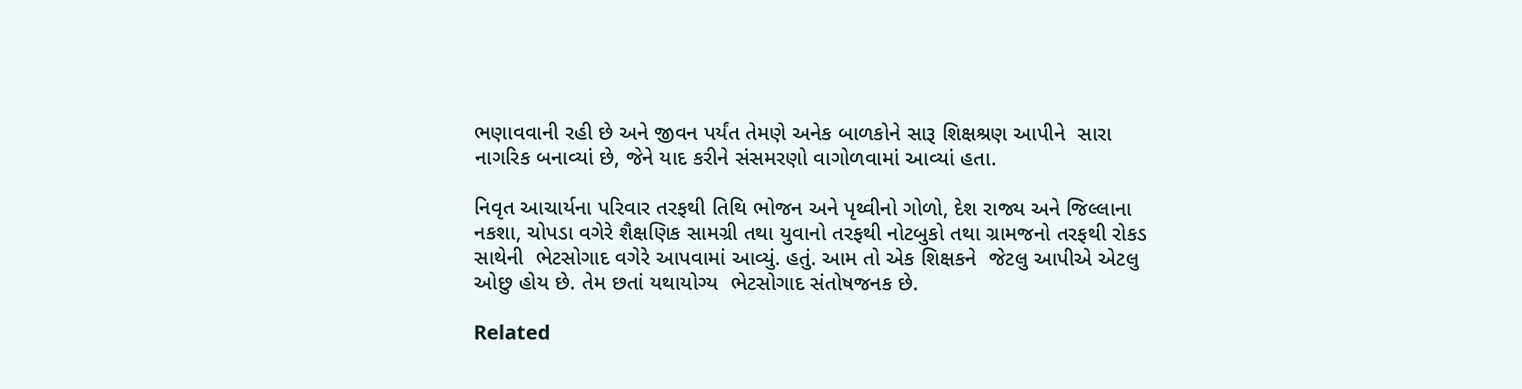ભણાવવાની રહી છે અને જીવન પર્યંત તેમણે અનેક બાળકોને સારૂ શિક્ષશ્રણ આપીને  સારા નાગરિક બનાવ્યાં છે, જેને યાદ કરીને સંસમરણો વાગોળવામાં આવ્યાં હતા.

નિવૃત આચાર્યના પરિવાર તરફથી તિથિ ભોજન અને પૃથ્વીનો ગોળો, દેશ રાજ્ય અને જિલ્લાના નકશા, ચોપડા વગેરે શૈક્ષણિક સામગ્રી તથા યુવાનો તરફથી નોટબુકો તથા ગ્રામજનો તરફથી રોકડ સાથેની  ભેટસોગાદ વગેરે આપવામાં આવ્યું. હતું. આમ તો એક શિક્ષકને  જેટલુ આપીએ એટલુ ઓછુ હોય છે. તેમ છતાં યથાયોગ્ય  ભેટસોગાદ સંતોષજનક છે.

Related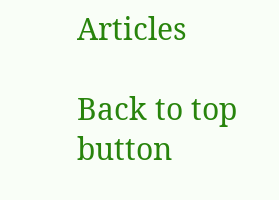Articles

Back to top button